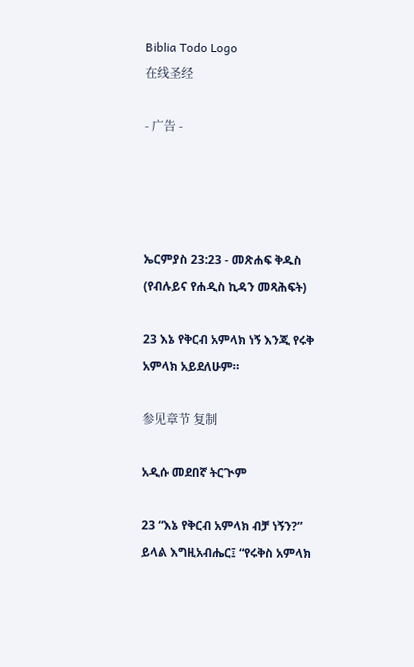Biblia Todo Logo
在线圣经

- 广告 -




ኤርምያስ 23:23 - መጽሐፍ ቅዱስ (የብሉይና የሐዲስ ኪዳን መጻሕፍት)

23 እኔ የቅርብ አምላክ ነኝ እንጂ የሩቅ አምላክ አይደለሁም።

参见章节 复制

አዲሱ መደበኛ ትርጒም

23 “እኔ የቅርብ አምላክ ብቻ ነኝን?” ይላል እግዚአብሔር፤ “የሩቅስ አምላክ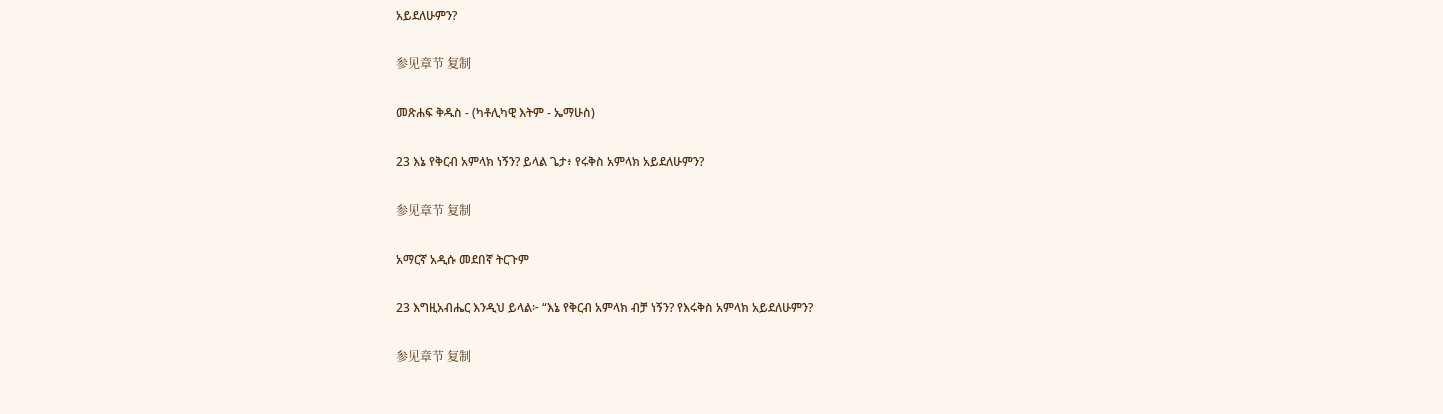አይደለሁምን?

参见章节 复制

መጽሐፍ ቅዱስ - (ካቶሊካዊ እትም - ኤማሁስ)

23 እኔ የቅርብ አምላክ ነኝን? ይላል ጌታ፥ የሩቅስ አምላክ አይደለሁምን?

参见章节 复制

አማርኛ አዲሱ መደበኛ ትርጉም

23 እግዚአብሔር እንዲህ ይላል፦ “እኔ የቅርብ አምላክ ብቻ ነኝን? የእሩቅስ አምላክ አይደለሁምን?

参见章节 复制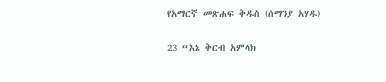የአማርኛ መጽሐፍ ቅዱስ (ሰማንያ አሃዱ)

23 “እኔ ቅርብ አምላክ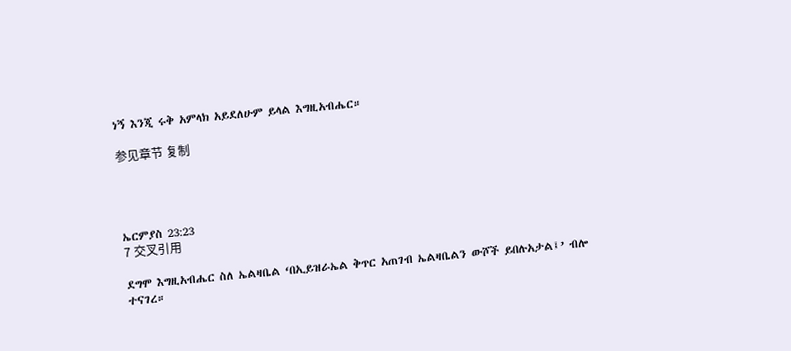ነኝ እንጂ ሩቅ አምላክ አይደለሁም ይላል እግዚአብሔር።

参见章节 复制




ኤርምያስ 23:23
7 交叉引用

ደግሞ እግዚአብሔር ስለ ኤልዛቤል ‘በኢይዝራኤል ቅጥር አጠገብ ኤልዛቤልን ውሾች ይበሉአታል፤’ ብሎ ተናገረ።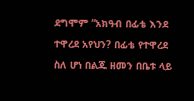ደግሞም “አክዓብ በፊቴ እንደ ተዋረደ አየህን? በፊቴ የተዋረደ ስለ ሆነ በልጁ ዘመን በቤቱ ላይ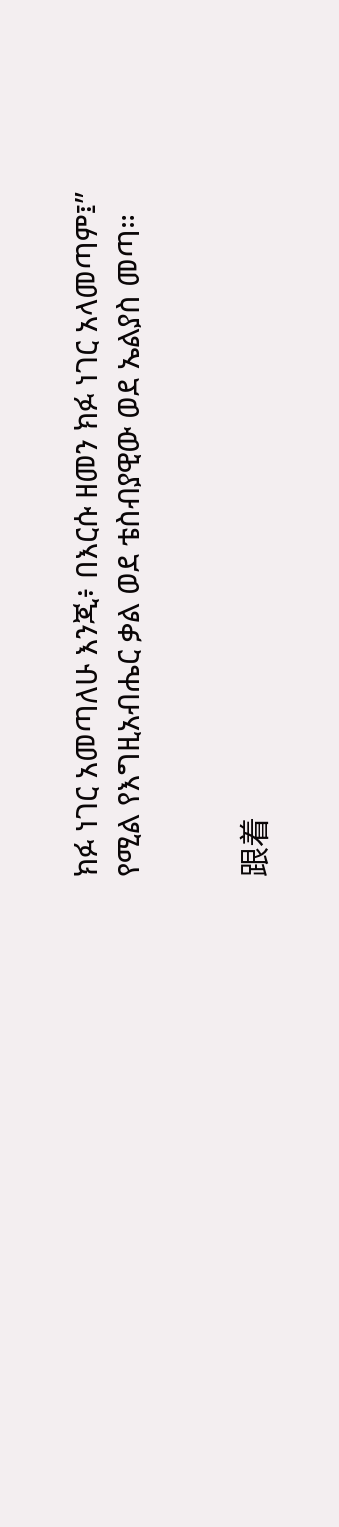ክፉ ነገር አመጣለሁ እንጂ፥ በእርሱ ዘመን ክፉ ነገር አላመጣም፤” የሚል የእግዚአብሔር ቃል ወደ ቴስብያዊው ወደ ኤልያስ መጣ።


跟着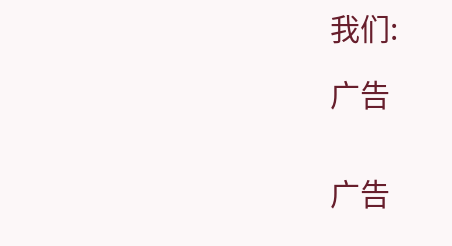我们:

广告


广告